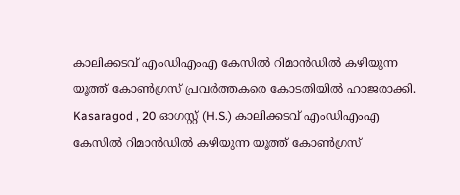കാലിക്കടവ് എംഡിഎംഎ കേസിൽ റിമാൻഡിൽ കഴിയുന്ന യൂത്ത് കോൺഗ്രസ് പ്രവർത്തകരെ കോടതിയിൽ ഹാജരാക്കി.
Kasaragod , 20 ഓഗസ്റ്റ് (H.S.) കാലിക്കടവ് എംഡിഎംഎ കേസിൽ റിമാൻഡിൽ കഴിയുന്ന യൂത്ത് കോൺഗ്രസ്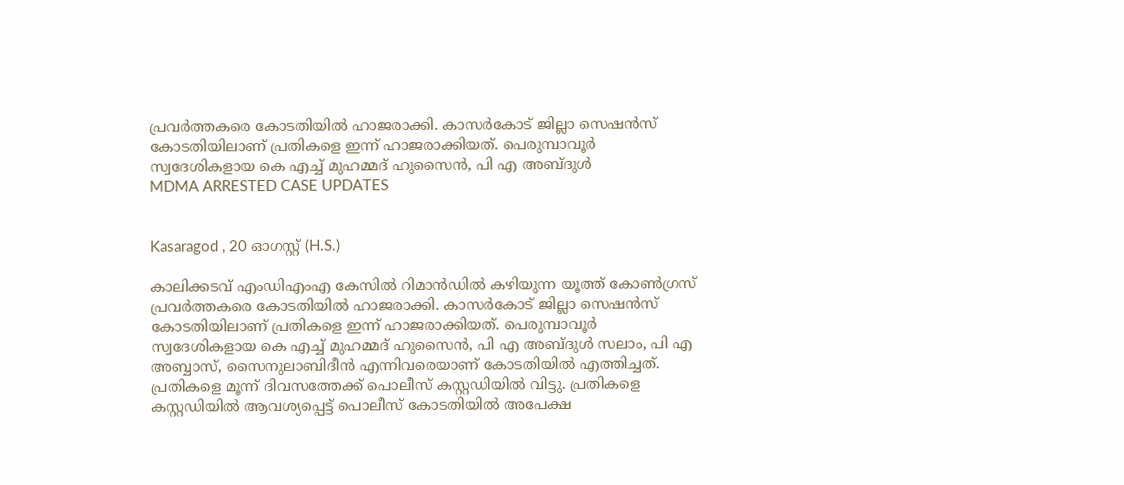പ്രവർത്തകരെ കോടതിയിൽ ഹാജരാക്കി. കാസർകോട് ജില്ലാ സെഷൻസ് കോടതിയിലാണ് പ്രതികളെ ഇന്ന് ഹാജരാക്കിയത്. പെരുമ്പാവൂർ സ്വദേശികളായ കെ എച്ച് മുഹമ്മദ് ഹുസൈൻ, പി എ അബ്ദുൾ
MDMA ARRESTED CASE UPDATES


Kasaragod , 20 ഓഗസ്റ്റ് (H.S.)

കാലിക്കടവ് എംഡിഎംഎ കേസിൽ റിമാൻഡിൽ കഴിയുന്ന യൂത്ത് കോൺഗ്രസ് പ്രവർത്തകരെ കോടതിയിൽ ഹാജരാക്കി. കാസർകോട് ജില്ലാ സെഷൻസ് കോടതിയിലാണ് പ്രതികളെ ഇന്ന് ഹാജരാക്കിയത്. പെരുമ്പാവൂർ സ്വദേശികളായ കെ എച്ച് മുഹമ്മദ് ഹുസൈൻ, പി എ അബ്ദുൾ സലാം, പി എ അബ്ബാസ്, സൈനുലാബിദീൻ എന്നിവരെയാണ് കോടതിയിൽ എത്തിച്ചത്. പ്രതികളെ മൂന്ന് ദിവസത്തേക്ക് പൊലീസ് കസ്റ്റഡിയിൽ വിട്ടു. പ്രതികളെ കസ്റ്റഡിയിൽ ആവശ്യപ്പെട്ട് പൊലീസ് കോടതിയിൽ അപേക്ഷ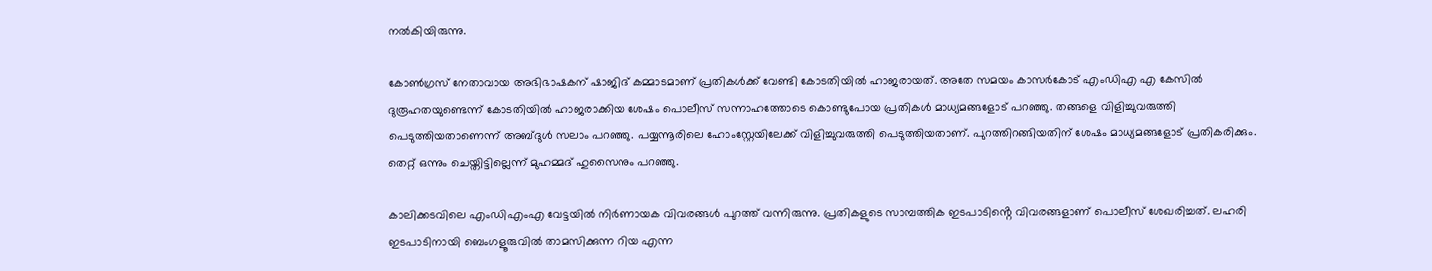നൽകിയിരുന്നു.

കോൺഗ്രസ് നേതാവായ അഭിഭാഷകന് ഷാജിദ് കമ്മാടമാണ് പ്രതികൾക്ക് വേണ്ടി കോടതിയിൽ ഹാജരായത്. അതേ സമയം കാസർകോട് എംഡിഎ എ കേസിൽ ദുരൂഹതയുണ്ടെന്ന് കോടതിയിൽ ഹാജരാക്കിയ ശേഷം പൊലീസ് സന്നാഹത്തോടെ കൊണ്ടുപോയ പ്രതികൾ മാധ്യമങ്ങളോട് പറഞ്ഞു. തങ്ങളെ വിളിച്ചുവരുത്തി പെടുത്തിയതാണെന്ന് അബ്ദുൾ സലാം പറഞ്ഞു. പയ്യന്നൂരിലെ ഹോംസ്റ്റേയിലേക്ക് വിളിച്ചുവരുത്തി പെടുത്തിയതാണ്. പുറത്തിറങ്ങിയതിന് ശേഷം മാധ്യമങ്ങളോട് പ്രതികരിക്കും. തെറ്റ് ഒന്നും ചെയ്തിട്ടില്ലെന്ന് മുഹമ്മദ് ഹുസൈനും പറഞ്ഞു.

കാലിക്കടവിലെ എംഡിഎംഎ വേട്ടയിൽ നിർണായക വിവരങ്ങൾ പുറത്ത് വന്നിരുന്നു. പ്രതികളുടെ സാമ്പത്തിക ഇടപാടിൻ്റെ വിവരങ്ങളാണ് പൊലീസ് ശേഖരിച്ചത്. ലഹരി ഇടപാടിനായി ബെംഗളൂരുവിൽ താമസിക്കുന്ന റിയ എന്ന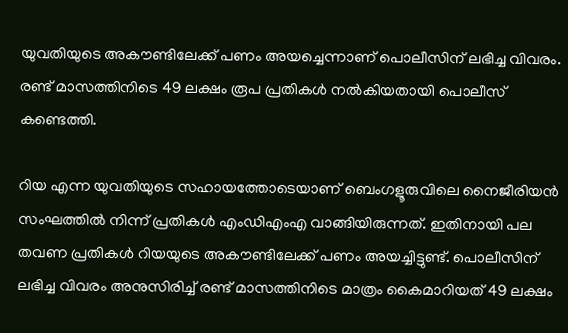യുവതിയുടെ അകൗണ്ടിലേക്ക് പണം അയച്ചെന്നാണ് പൊലീസിന് ലഭിച്ച വിവരം. രണ്ട് മാസത്തിനിടെ 49 ലക്ഷം രൂപ പ്രതികൾ നൽകിയതായി പൊലീസ് കണ്ടെത്തി.

റിയ എന്ന യുവതിയുടെ സഹായത്തോടെയാണ് ബെംഗളൂരുവിലെ നൈജീരിയൻ സംഘത്തിൽ നിന്ന് പ്രതികൾ എംഡിഎംഎ വാങ്ങിയിരുന്നത്. ഇതിനായി പല തവണ പ്രതികൾ റിയയുടെ അകൗണ്ടിലേക്ക് പണം അയച്ചിട്ടുണ്ട്. പൊലീസിന് ലഭിച്ച വിവരം അനുസിരിച്ച് രണ്ട് മാസത്തിനിടെ മാത്രം കൈമാറിയത് 49 ലക്ഷം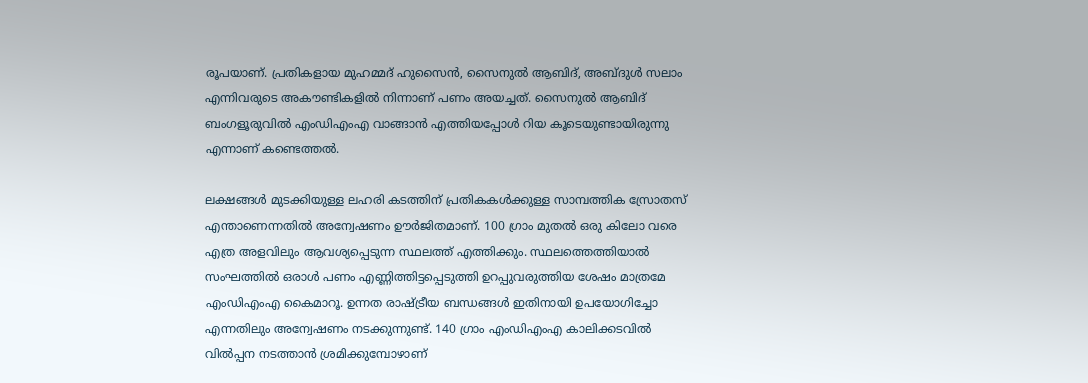രൂപയാണ്. പ്രതികളായ മുഹമ്മദ് ഹുസൈൻ, സൈനുൽ ആബിദ്, അബ്ദുൾ സലാം എന്നിവരുടെ അകൗണ്ടികളിൽ നിന്നാണ് പണം അയച്ചത്. സൈനുൽ ആബിദ് ബംഗളൂരുവിൽ എംഡിഎംഎ വാങ്ങാൻ എത്തിയപ്പോൾ റിയ കൂടെയുണ്ടായിരുന്നു എന്നാണ് കണ്ടെത്തൽ.

ലക്ഷങ്ങൾ മുടക്കിയുള്ള ലഹരി കടത്തിന് പ്രതികകൾക്കുള്ള സാമ്പത്തിക സ്രോതസ് എന്താണെന്നതിൽ അന്വേഷണം ഊർജിതമാണ്. 100 ഗ്രാം മുതൽ ഒരു കിലോ വരെ എത്ര അളവിലും ആവശ്യപ്പെടുന്ന സ്ഥലത്ത് എത്തിക്കും. സ്ഥലത്തെത്തിയാൽ സംഘത്തിൽ ഒരാൾ പണം എണ്ണിത്തിട്ടപ്പെടുത്തി ഉറപ്പുവരുത്തിയ ശേഷം മാത്രമേ എംഡിഎംഎ കൈമാറൂ. ഉന്നത രാഷ്ട്രീയ ബന്ധങ്ങൾ ഇതിനായി ഉപയോഗിച്ചോ എന്നതിലും അന്വേഷണം നടക്കുന്നുണ്ട്. 140 ഗ്രാം എംഡിഎംഎ കാലിക്കടവിൽ വിൽപ്പന നടത്താൻ ശ്രമിക്കുമ്പോഴാണ്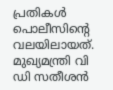പ്രതികൾ പൊലീസിൻ്റെ വലയിലായത്. മുഖ്യമന്ത്രി വി ഡി സതീശൻ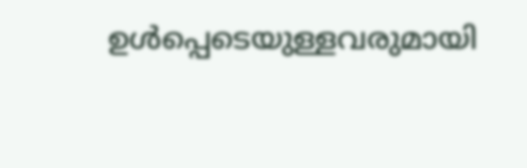ഉൾപ്പെടെയുള്ളവരുമായി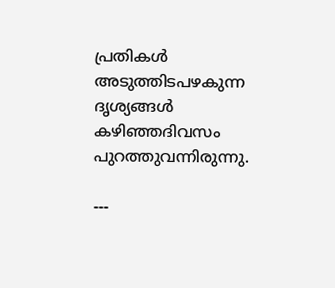പ്രതികൾ അടുത്തിടപഴകുന്ന ദൃശ്യങ്ങൾ കഴിഞ്ഞദിവസം പുറത്തുവന്നിരുന്നു.

---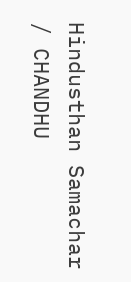Hindusthan Samachar / CHANDHU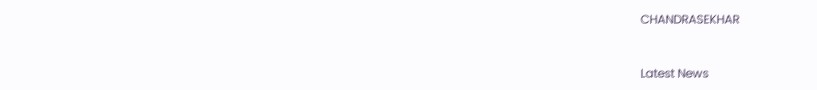CHANDRASEKHAR


Latest News